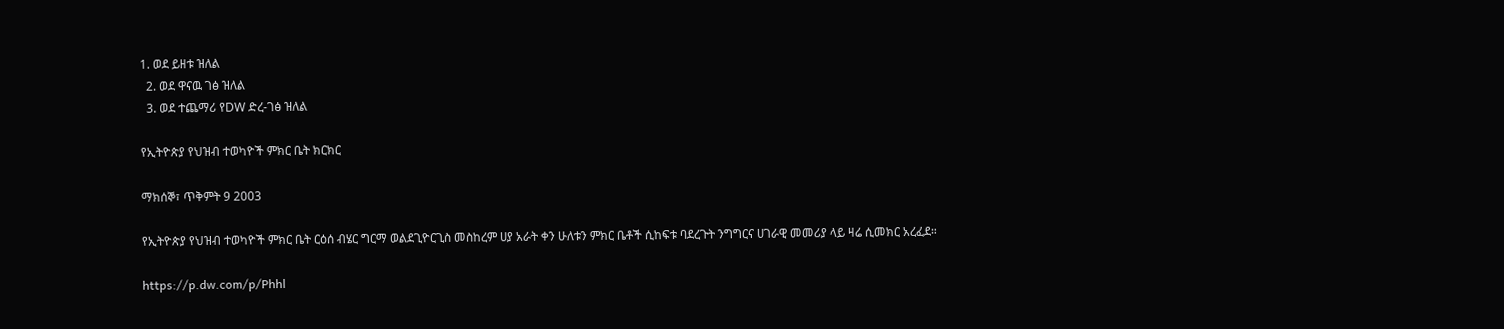1. ወደ ይዘቱ ዝለል
  2. ወደ ዋናዉ ገፅ ዝለል
  3. ወደ ተጨማሪ የDW ድረ-ገፅ ዝለል

የኢትዮጵያ የህዝብ ተወካዮች ምክር ቤት ክርክር

ማክሰኞ፣ ጥቅምት 9 2003

የኢትዮጵያ የህዝብ ተወካዮች ምክር ቤት ርዕሰ ብሄር ግርማ ወልደጊዮርጊስ መስከረም ሀያ አራት ቀን ሁለቱን ምክር ቤቶች ሲከፍቱ ባደረጉት ንግግርና ሀገራዊ መመሪያ ላይ ዛሬ ሲመክር አረፈደ።

https://p.dw.com/p/Phhl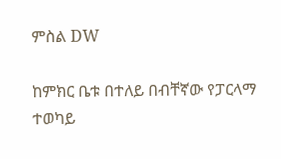ምስል DW

ከምክር ቤቱ በተለይ በብቸኛው የፓርላማ ተወካይ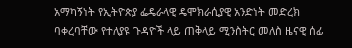አማካኝነት የኢትዮጵያ ፌዴራላዊ ዴሞክራሲያዊ አንድነት መድረክ ባቀረባቸው የተለያዩ ጉዳዮች ላይ ጠቅላይ ሚንስትር መለስ ዜናዊ ሰፊ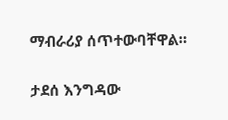ማብራሪያ ሰጥተውባቸዋል።

ታደሰ እንግዳው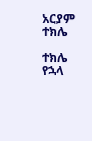አርያም ተክሌ

ተክሌ የኋላ